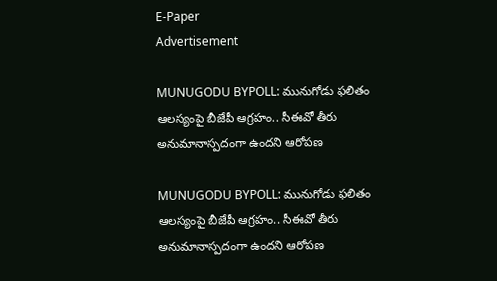E-Paper
Advertisement

MUNUGODU BYPOLL: మునుగోడు ఫలితం ఆలస్యంపై బీజేపీ ఆగ్రహం.. సీఈవో తీరు అనుమానాస్పదంగా ఉందని ఆరోపణ

MUNUGODU BYPOLL: మునుగోడు ఫలితం ఆలస్యంపై బీజేపీ ఆగ్రహం.. సీఈవో తీరు అనుమానాస్పదంగా ఉందని ఆరోపణ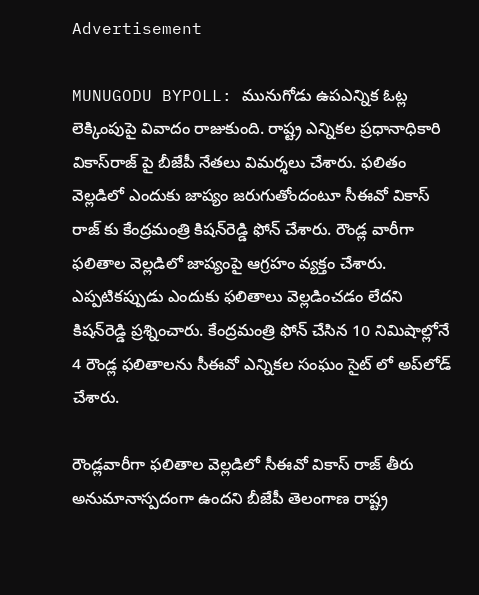Advertisement

MUNUGODU BYPOLL: మునుగోడు ఉపఎన్నిక ఓట్ల లెక్కింపుపై వివాదం రాజుకుంది. రాష్ట్ర ఎన్నికల ప్రధానాధికారి వికాస్‌రాజ్‌ పై బీజేపీ నేతలు విమర్శలు చేశారు. ఫలితం వెల్లడిలో ఎందుకు జాప్యం జరుగుతోందంటూ సీఈవో వికాస్ రాజ్ కు కేంద్రమంత్రి కిషన్‌రెడ్డి ఫోన్‌ చేశారు. రౌండ్ల వారీగా ఫలితాల వెల్లడిలో జాప్యంపై ఆగ్రహం వ్యక్తం చేశారు. ఎప్పటికప్పుడు ఎందుకు ఫలితాలు వెల్లడించడం లేదని కిషన్‌రెడ్డి ప్రశ్నించారు. కేంద్రమంత్రి ఫోన్‌ చేసిన 10 నిమిషాల్లోనే 4 రౌండ్ల ఫలితాలను సీఈవో ఎన్నికల సంఘం సైట్ లో అప్‌లోడ్‌ చేశారు.

రౌండ్లవారీగా ఫలితాల వెల్లడిలో సీఈవో వికాస్ రాజ్ తీరు అనుమానాస్పదంగా ఉందని బీజేపీ తెలంగాణ రాష్ట్ర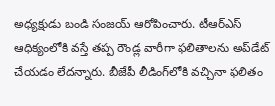అధ్యక్షుడు బండి సంజయ్‌ ఆరోపించారు. టీఆర్ఎస్ ఆధిక్యంలోకి వస్తే తప్ప రౌండ్ల వారీగా ఫలితాలను అప్‌డేట్‌ చేయడం లేదన్నారు. బీజేపీ లీడింగ్‌లోకి వచ్చినా ఫలితం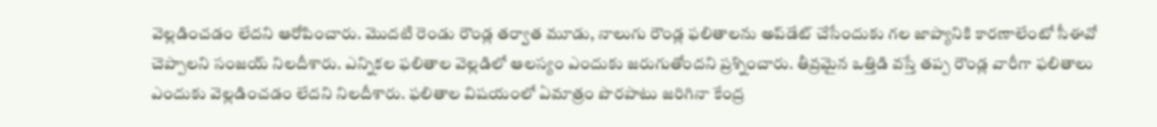వెల్లడించడం లేదని ఆరోపించారు. మొదటి రెండు రౌండ్ల తర్వాత మూడు, నాలుగు రౌండ్ల ఫలితాలను అప్‌డేట్‌ చేసేందుకు గల జాప్యానికి కారణాలేంటో సీఈవో చెప్పాలని సంజయ్‌ నిలదీశారు. ఎన్నికల ఫలితాల వెల్లడిలో ఆలస్యం ఎందుకు జరుగుతోందని ప్రశ్నించారు. తీవ్రమైన ఒత్తిడి వస్తే తప్ప రౌండ్ల వారీగా ఫలితాలు ఎందుకు వెల్లడించడం లేదని నిలదీశారు. ఫలితాల విషయంలో ఏమాత్రం పొరపాటు జరిగినా కేంద్ర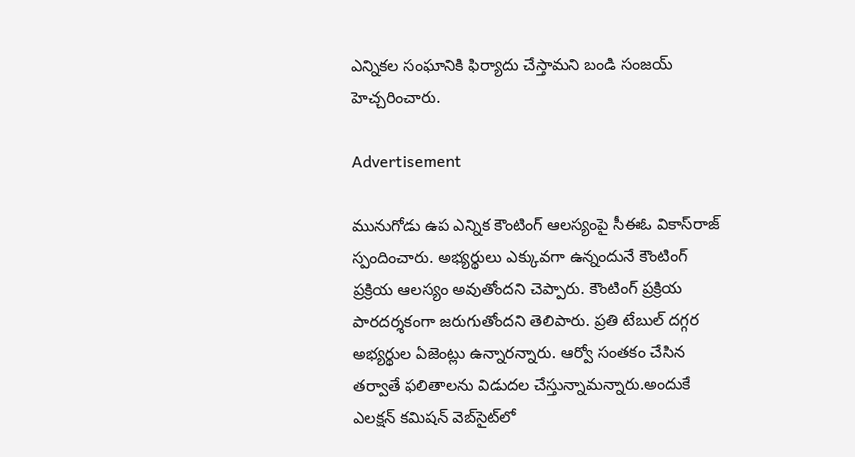ఎన్నికల సంఘానికి ఫిర్యాదు చేస్తామని బండి సంజయ్‌ హెచ్చరించారు.

Advertisement

మునుగోడు ఉప ఎన్నిక కౌంటింగ్‌ ఆలస్యంపై సీఈఓ వికాస్‌రాజ్‌ స్పందించారు. అభ్యర్థులు ఎక్కువగా ఉన్నందునే కౌంటింగ్‌ ప్రక్రియ ఆలస్యం అవుతోందని చెప్పారు. కౌంటింగ్‌ ప్రక్రియ పారదర్శకంగా జరుగుతోందని తెలిపారు. ప్రతి టేబుల్‌ దగ్గర అభ్యర్థుల ఏజెంట్లు ఉన్నారన్నారు. ఆర్వో సంతకం చేసిన తర్వాతే ఫలితాలను విడుదల చేస్తున్నామన్నారు.అందుకే ఎలక్షన్‌ కమిషన్‌ వెబ్‌సైట్‌లో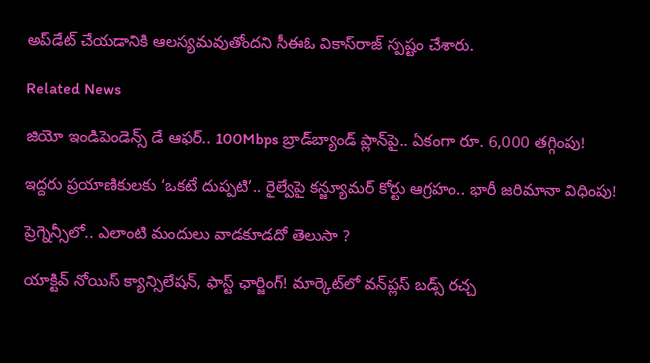అప్‌డేట్‌ చేయడానికి ఆలస్యమవుతోందని సీఈఓ వికాస్‌రాజ్‌ స్పష్టం చేశారు.

Related News

జియో ఇండిపెండెన్స్ డే ఆఫర్.. 100Mbps బ్రాడ్‌బ్యాండ్ ప్లాన్‌పై.. ఏకంగా రూ. 6,000 తగ్గింపు!

ఇద్దరు ప్రయాణికులకు ‘ఒకటే దుప్పటి’.. రైల్వేపై కన్జ్యూమర్ కోర్టు ఆగ్రహం.. భారీ జరిమానా విధింపు!

ప్రెగ్నెన్సీలో.. ఎలాంటి మందులు వాడకూడదో తెలుసా ?

యాక్టివ్ నోయిస్ క్యాన్సిలేషన్, ఫాస్ట్ ఛార్జింగ్! మార్కెట్‌లో వన్‌ప్లస్ బడ్స్ రచ్చ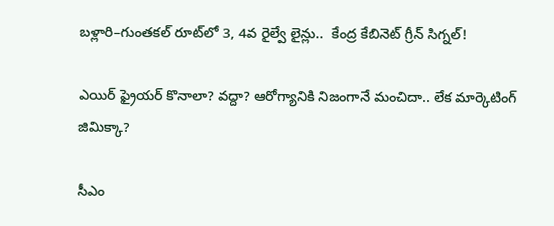బళ్లారి–గుంతకల్ రూట్‌లో 3, 4వ రైల్వే లైన్లు..  కేంద్ర కేబినెట్ గ్రీన్ సిగ్నల్!

ఎయిర్ ఫ్రైయర్ కొనాలా? వద్దా? ఆరోగ్యానికి నిజంగానే మంచిదా.. లేక మార్కెటింగ్ జిమిక్కా?

సీఎం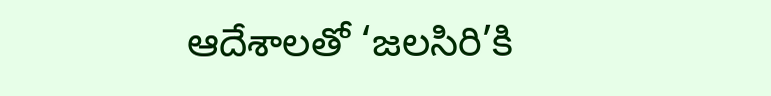ఆదేశాలతో ‘జలసిరి’కి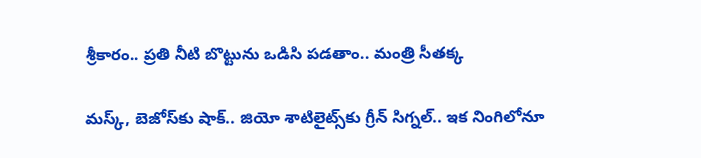శ్రీకారం.. ప్రతి నీటి బొట్టును ఒడిసి పడతాం.. మంత్రి సీతక్క

మస్క్, బెజోస్‌కు షాక్.. జియో శాటిలైట్స్‌కు గ్రీన్ సిగ్నల్.. ఇక నింగిలోనూ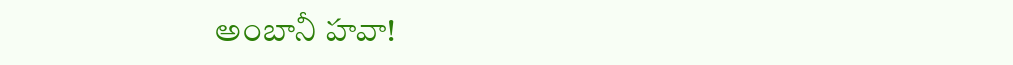అంబానీ హవా!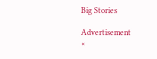Big Stories

Advertisement
×